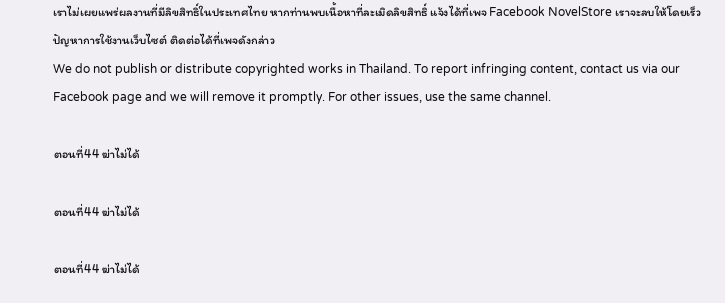เราไม่เผยแพร่ผลงานที่มีลิขสิทธิ์ในประเทศไทย หากท่านพบเนื้อหาที่ละเมิดลิขสิทธิ์ แจ้งได้ที่เพจ Facebook NovelStore เราจะลบให้โดยเร็ว
ปัญหาการใช้งานเว็บไซต์ ติดต่อได้ที่เพจดังกล่าว
We do not publish or distribute copyrighted works in Thailand. To report infringing content, contact us via our Facebook page and we will remove it promptly. For other issues, use the same channel.

ตอนที่44 ฆ่าไม่ได้

ตอนที่44 ฆ่าไม่ได้

ตอนที่44 ฆ่าไม่ได้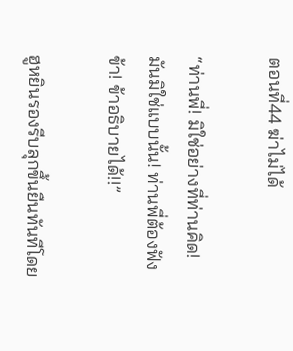ตอนที่44 ฆ่าไม่ได้

“ท่านพี่! มิใช่อย่างที่ท่านคิด! มันมิใช่แบบนั้น! ท่านพี่ต้องฟังข้า! ข้าอธิบายได้!!”

ฮูหยินรองรีบลุกขึ้นยืนทันทีโดย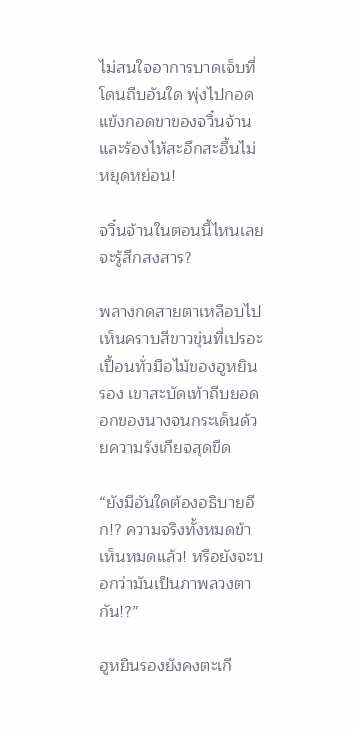ไม่สนใจอาการบาดเจ็บที่โดนถีบอันใด พุ่งไปกอดแข้งกอดขาของจวิ๋นจ้านและร้องไห้สะอึกสะอื้นไม่หยุดหย่อน!

จวิ๋นจ้านในตอนนี้ไหนเลยจะรู้สึกสงสาร?

พลางกดสายตาเหลือบไปเห็นคราบสีขาวขุ่นที่เปรอะเปื้อนทั่วมือไม้ของฮูหยินรอง เขาสะบัดเท้าถีบยอดอกของนางจนกระเด็นด้วยความรังเกียจสุดขีด

“ยังมีอันใดต้องอธิบายอีก!? ความจริงทั้งหมดข้าเห็นหมดแล้ว! หรือยังจะบอกว่ามันเป็นภาพลวงตากัน!?”

ฮูหยินรองยังคงตะเกี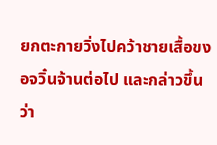ยกตะกายวิ่งไปคว้าชายเสื้อขงอจวิ๋นจ้านต่อไป และกล่าวขึ้นว่า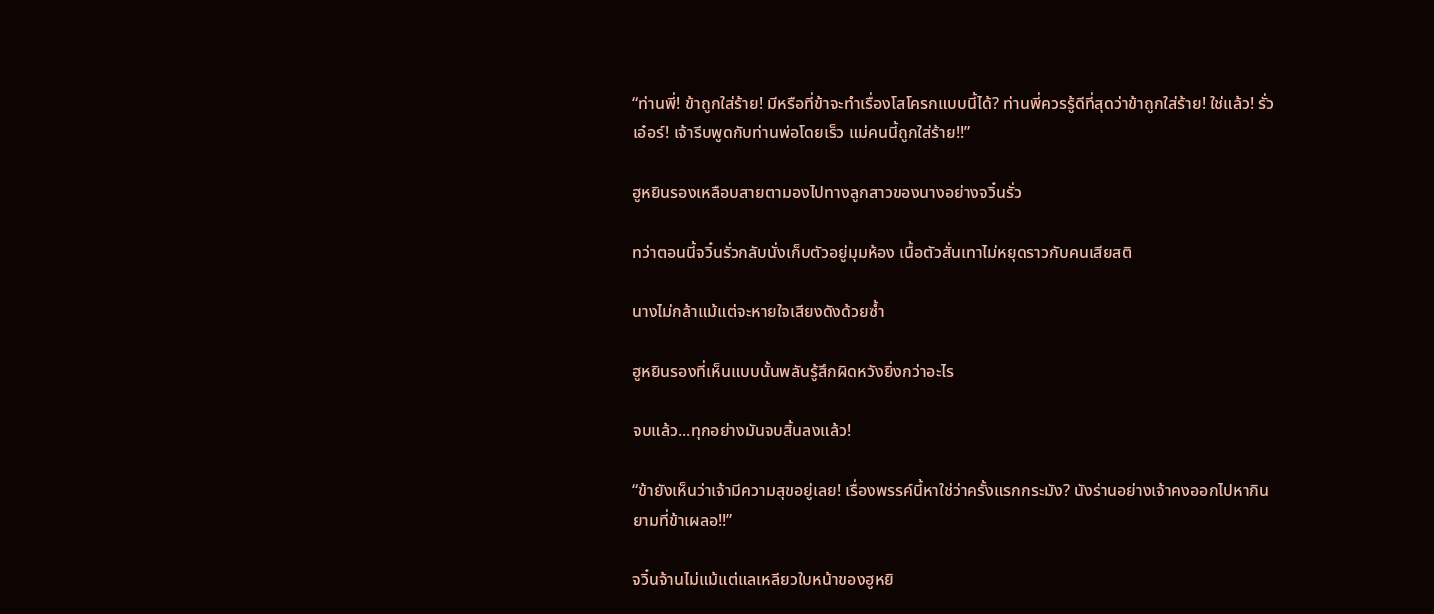“ท่านพี่! ข้าถูกใส่ร้าย! มีหรือที่ข้าจะทำเรื่องโสโครกแบบนี้ได้? ท่านพี่ควรรู้ดีที่สุดว่าข้าถูกใส่ร้าย! ใช่แล้ว! รั่วเอ๋อร์! เจ้ารีบพูดกับท่านพ่อโดยเร็ว แม่คนนี้ถูกใส่ร้าย!!”

ฮูหยินรองเหลือบสายตามองไปทางลูกสาวของนางอย่างจวิ๋นรั่ว

ทว่าตอนนี้จวิ๋นรั่วกลับนั่งเก็บตัวอยู่มุมห้อง เนื้อตัวสั่นเทาไม่หยุดราวกับคนเสียสติ

นางไม่กล้าแม้แต่จะหายใจเสียงดังด้วยซ้ำ

ฮูหยินรองที่เห็นแบบนั้นพลันรู้สึกผิดหวังยิ่งกว่าอะไร

จบแล้ว...ทุกอย่างมันจบสิ้นลงแล้ว!

“ข้ายังเห็นว่าเจ้ามีความสุขอยู่เลย! เรื่องพรรค์นี้หาใช่ว่าครั้งแรกกระมัง? นังร่านอย่างเจ้าคงออกไปหากินยามที่ข้าเผลอ!!”

จวิ๋นจ้านไม่แม้แต่แลเหลียวใบหน้าของฮูหยิ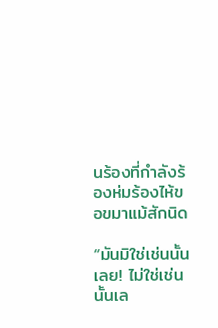นร้องที่กำลังร้องห่มร้องไห้ขอขมาแม้สักนิด

“มันมิใช่เช่นนั้นเลย! ไม่ใช่เช่นนั้นเล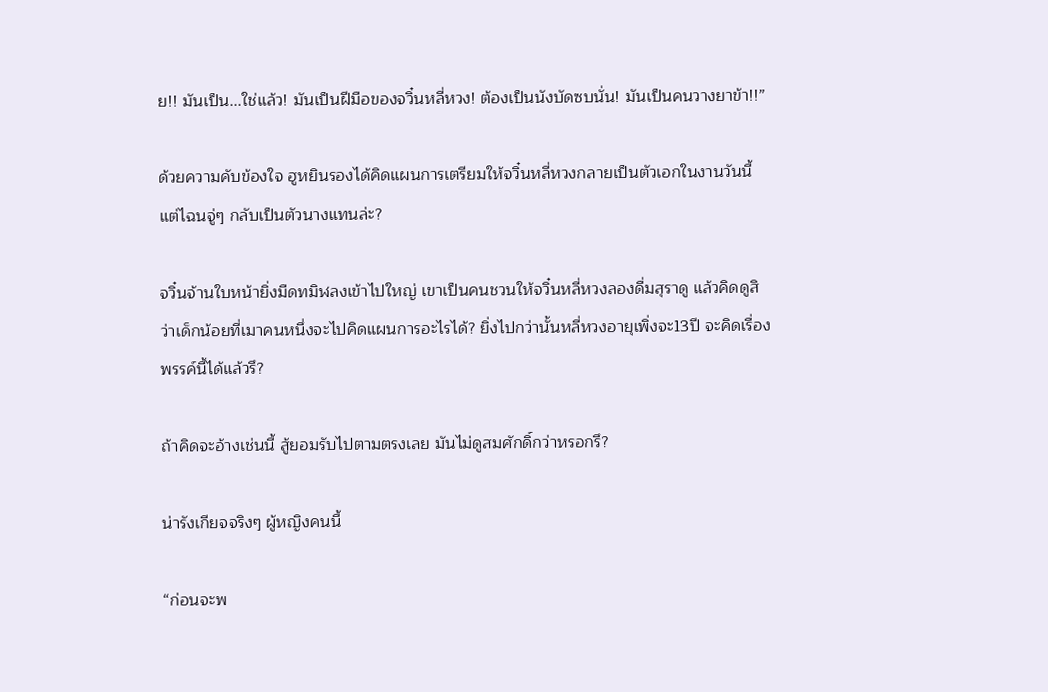ย!! มันเป็น...ใช่แล้ว! มันเป็นฝีมือของจวิ๋นหลี่หวง! ต้องเป็นนังบัดซบนั่น! มันเป็นคนวางยาข้า!!”

ด้วยความคับข้องใจ ฮูหยินรองได้คิดแผนการเตรียมให้จวิ๋นหลี่หวงกลายเป็นตัวเอกในงานวันนี้ แต่ไฉนจู่ๆ กลับเป็นตัวนางแทนล่ะ?

จวิ๋นจ้านใบหน้ายิ่งมืดทมิฬลงเข้าไปใหญ่ เขาเป็นคนชวนให้จวิ๋นหลี่หวงลองดื่มสุราดู แล้วคิดดูสิว่าเด็กน้อยที่เมาคนหนึ่งจะไปคิดแผนการอะไรได้? ยิ่งไปกว่านั้นหลี่หวงอายุเพิ่งจะ13ปี จะคิดเรื่องพรรค์นี้ได้แล้วรึ?

ถ้าคิดจะอ้างเช่นนี้ สู้ยอมรับไปตามตรงเลย มันไม่ดูสมศักดิ์กว่าหรอกรึ?

น่ารังเกียจจริงๆ ผู้หญิงคนนี้

“ก่อนจะพ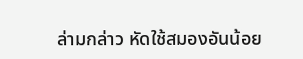ล่ามกล่าว หัดใช้สมองอันน้อย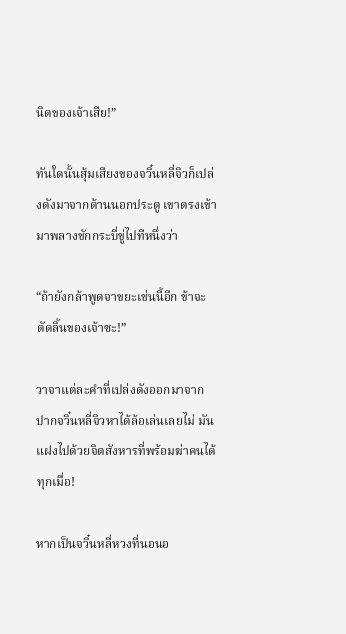นิดของเจ้าเสีย!”

ทันใดนั้นสุ้มเสียงของจวิ๋นหลี่จิวก็เปล่งดังมาจากด้านนอกประตู เขาตรงเข้ามาพลางชักกระบี่ขู่ไปทีหนึ่งว่า

“ถ้ายังกล้าพูดจาขยะเช่นนี้อีก ข้าจะตัดลิ้นของเจ้าซะ!”

วาจาแต่ละคำที่เปล่งดังออกมาจากปากจวิ๋นหลี่จิวหาได้ล้อเล่นเลยไม่ มันแฝงไปด้วยจิตสังหารที่พร้อมฆ่าคนได้ทุกเมื่อ!

หากเป็นจวิ๋นหลี่หวงที่นอนอ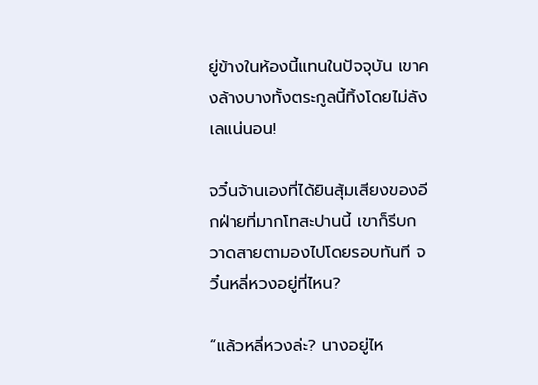ยู่ข้างในห้องนี้แทนในปัจจุบัน เขาคงล้างบางทั้งตระกูลนี้ทิ้งโดยไม่ลังเลแน่นอน!

จวิ๋นจ้านเองที่ได้ยินสุ้มเสียงของอีกฝ่ายที่มากโทสะปานนี้ เขาก็รีบกวาดสายตามองไปโดยรอบทันที จวิ๋นหลี่หวงอยู่ที่ไหน?

“แล้วหลี่หวงล่ะ? นางอยู่ไห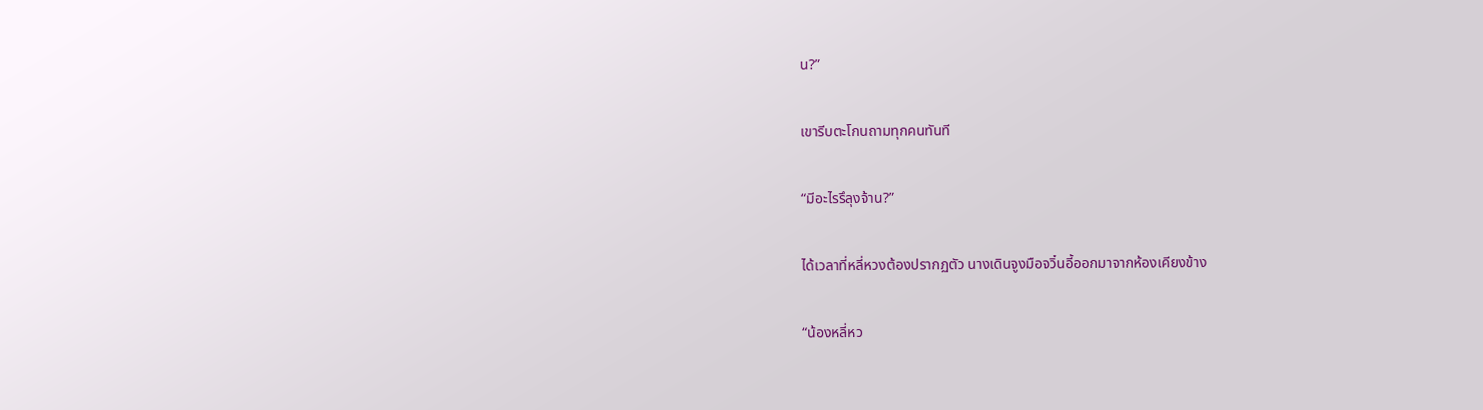น?”

เขารีบตะโกนถามทุกคนทันที

“มีอะไรรึลุงจ้าน?”

ได้เวลาที่หลี่หวงต้องปรากฏตัว นางเดินจูงมือจวิ๋นอี้ออกมาจากห้องเคียงข้าง

“น้องหลี่หว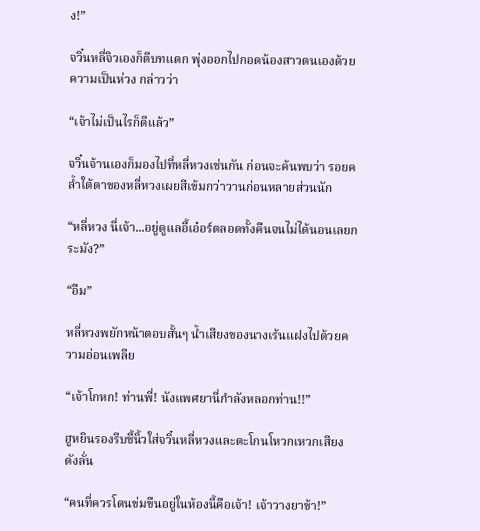ง!”

จวิ๋นหลี่จิวเองก็ตีบทแตก พุ่งออกไปกอดน้องสาวตนเองด้วยความเป็นห่วง กล่าวว่า

“เจ้าไม่เป็นไรก็ดีแล้ว”

จวิ๋นจ้านเองก็มองไปที่หลี่หวงเช่นกัน ก่อนจะค้นพบว่า รอยคล้ำใต้ตาของหลี่หวงเผยสีเข้มกว่าวานก่อนหลายส่วนนัก

“หลี่หวง นี่เจ้า...อยู่ดูแลอี้เอ๋อร์ตลอดทั้งคืนจนไม่ได้นอนเลยกระมัง?”

“อืม”

หลี่หวงพยักหน้าตอบสั้นๆ น้ำเสียงของนางเร้นแฝงไปด้วยความอ่อนเพลีย

“เจ้าโกหก! ท่านพี่! นังแพศยานี่กำลังหลอกท่าน!!”

ฮูหยินรองรีบชี้นิ้วใส่จวิ๋นหลี่หวงและตะโกนโหวกเหวกเสียงดังลั่น

“คนที่ควรโดนข่มขืนอยู่ในห้องนี้คือเจ้า! เจ้าวางยาข้า!”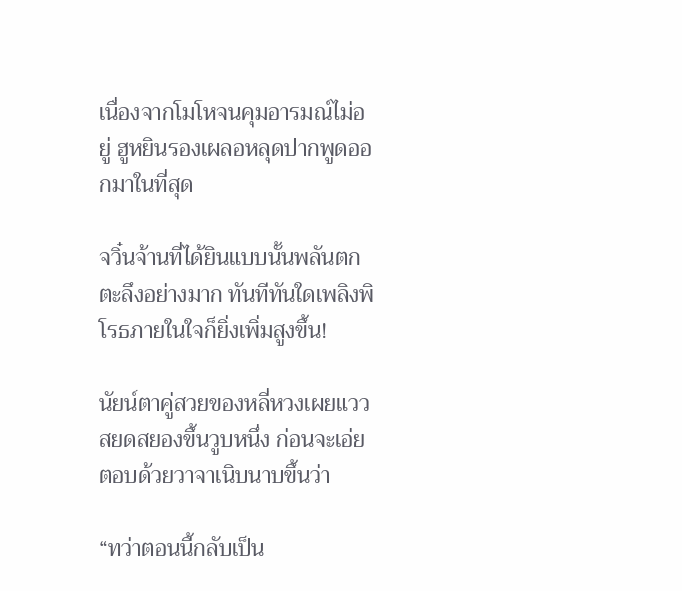เนื่องจากโมโหจนคุมอารมณ์ไม่อยู่ ฮูหยินรองเผลอหลุดปากพูดออกมาในที่สุด

จวิ๋นจ้านที่ได้ยินแบบนั้นพลันตกตะลึงอย่างมาก ทันทีทันใดเพลิงพิโรธภายในใจก็ยิ่งเพิ่มสูงขึ้น!

นัยน์ตาคู่สวยของหลี่หวงเผยแววสยดสยองขึ้นวูบหนึ่ง ก่อนจะเอ่ยตอบด้วยวาจาเนิบนาบขึ้นว่า

“ทว่าตอนนี้กลับเป็น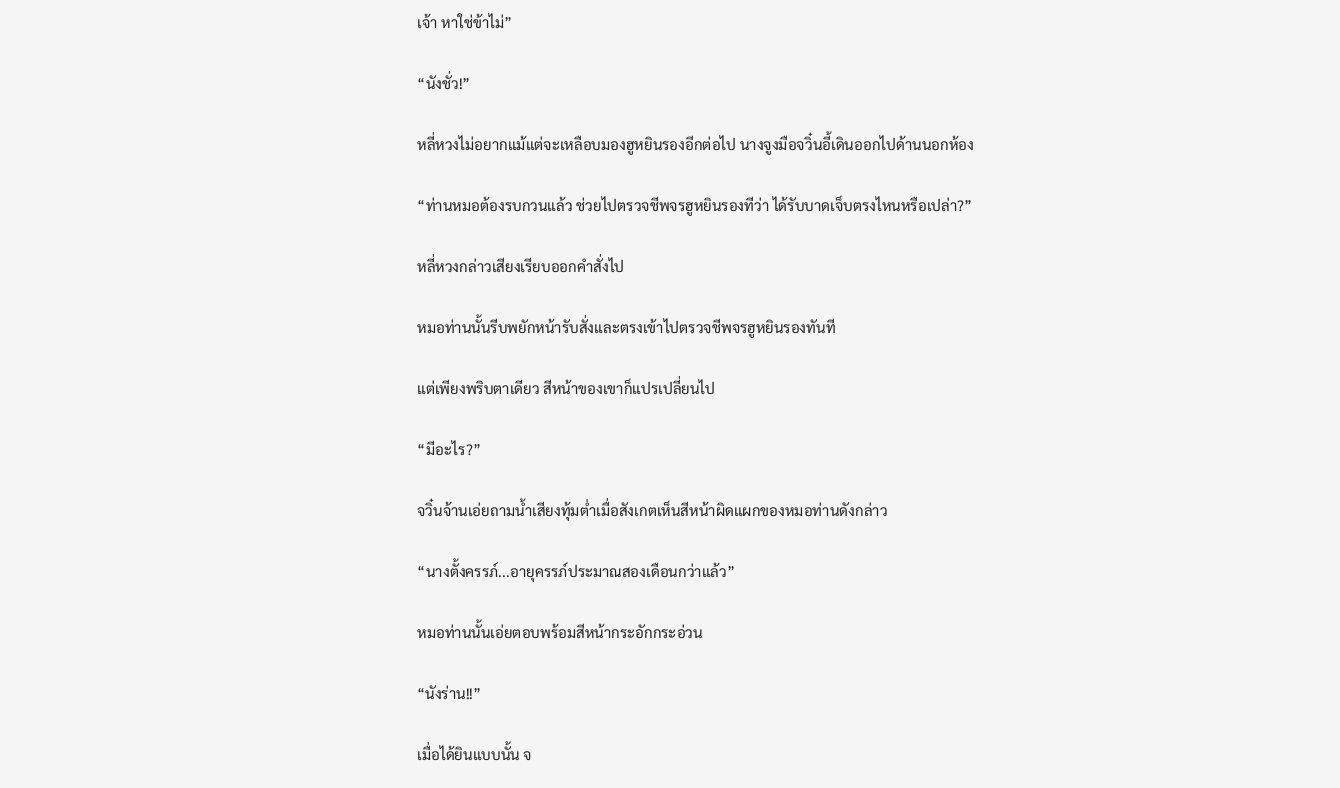เจ้า หาใช่ข้าไม่”

“นังชั่ว!”

หลี่หวงไม่อยากแม้แต่จะเหลือบมองฮูหยินรองอีกต่อไป นางจูงมือจวิ๋นอี้เดินออกไปด้านนอกห้อง

“ท่านหมอต้องรบกวนแล้ว ช่วยไปตรวจชีพจรฮูหยินรองทีว่า ได้รับบาดเจ็บตรงไหนหรือเปล่า?”

หลี่หวงกล่าวเสียงเรียบออกคำสั่งไป

หมอท่านนั้นรีบพยักหน้ารับสั่งและตรงเข้าไปตรวจชีพจรฮูหยินรองทันที

แต่เพียงพริบตาเดียว สีหน้าของเขาก็แปรเปลี่ยนไป

“มีอะไร?”

จวิ๋นจ้านเอ่ยถามน้ำเสียงทุ้มต่ำเมื่อสังเกตเห็นสีหน้าผิดแผกของหมอท่านดังกล่าว

“นางตั้งครรภ์...อายุครรภ์ประมาณสองเดือนกว่าแล้ว”

หมอท่านนั้นเอ่ยตอบพร้อมสีหน้ากระอักกระอ่วน

“นังร่าน!!”

เมื่อได้ยินแบบนั้น จ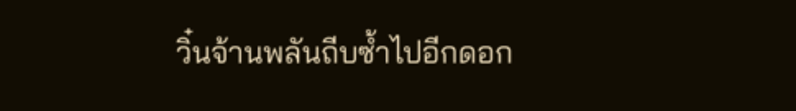วิ๋นจ้านพลันถีบซ้ำไปอีกดอก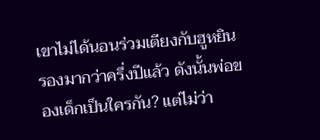เขาไม่ได้นอนร่วมเตียงกับฮูหยินรองมากว่าครึ่งปีแล้ว ดังนั้นพ่อของเด็กเป็นใครกัน? แต่ไม่ว่า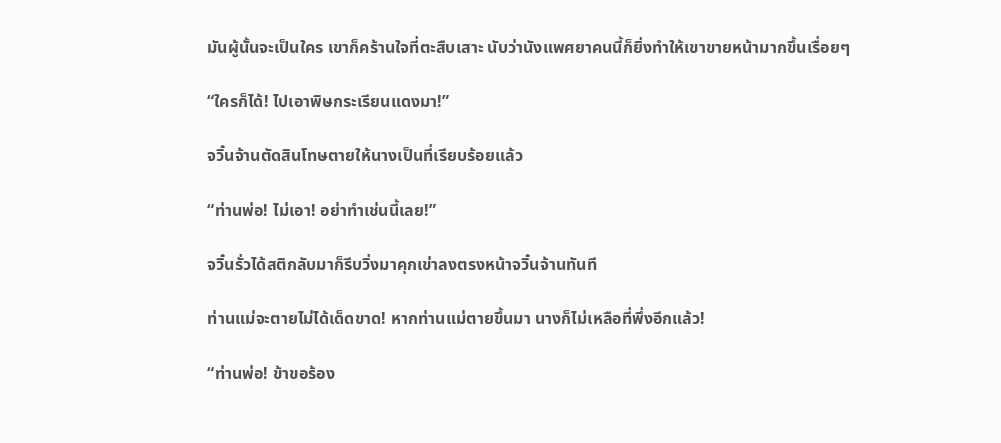มันผู้นั้นจะเป็นใคร เขาก็คร้านใจที่ตะสืบเสาะ นับว่านังแพศยาคนนี้ก็ยิ่งทำให้เขาขายหน้ามากขึ้นเรื่อยๆ

“ใครก็ได้! ไปเอาพิษกระเรียนแดงมา!”

จวิ๋นจ้านตัดสินโทษตายให้นางเป็นที่เรียบร้อยแล้ว

“ท่านพ่อ! ไม่เอา! อย่าทำเช่นนี้เลย!”

จวิ๋นรั่วได้สติกลับมาก็รีบวิ่งมาคุกเข่าลงตรงหน้าจวิ๋นจ้านทันที

ท่านแม่จะตายไม่ได้เด็ดขาด! หากท่านแม่ตายขึ้นมา นางก็ไม่เหลือที่พึ่งอีกแล้ว!

“ท่านพ่อ! ข้าขอร้อง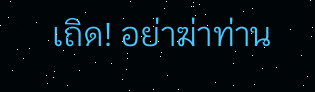เถิด! อย่าฆ่าท่าน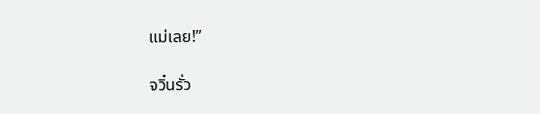แม่เลย!”

จวิ๋นรั่ว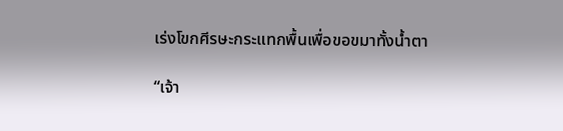เร่งโขกศีรษะกระแทกพื้นเพื่อขอขมาทั้งน้ำตา

“เจ้า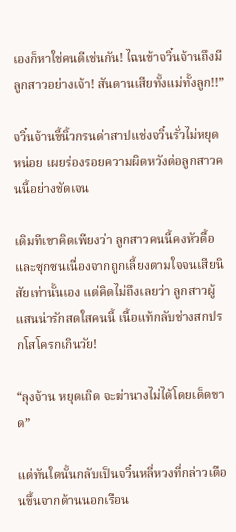เองก็หาใช่คนดีเช่นกัน! ไฉนข้าจวิ๋นจ้านถึงมีลูกสาวอย่างเจ้า! สันดานเสียทั้งแม่ทั้งลูก!!”

จวิ๋นจ้านขี้นิ้วกรนด่าสาปแช่งจวิ๋นรั่วไม่หยุดหน่อย เผยร่องรอยความผิดหวังต่อลูกสาวคนนี้อย่างชัดเจน

เดิมทีเขาคิดเพียงว่า ลูกสาวคนนี้คงหัวดื้อและซุกซนเนื่องจากถูกเลี้ยงตามใจจนเสียนิสัยเท่านั้นเอง แต่คิดไม่ถึงเลยว่า ลูกสาวผู้แสนน่ารักสดใสคนนี้ เนื้อแท้กลับช่างสกปรกโสโครกเกินวัย!

“ลุงจ้าน หยุดเถิด จะฆ่านางไม่ได้โดยเด็ดขาด”

แต่ทันใดนั้นกลับเป็นจวิ๋นหลี่หวงที่กล่าวเตือนขึ้นจากด้านนอกเรือน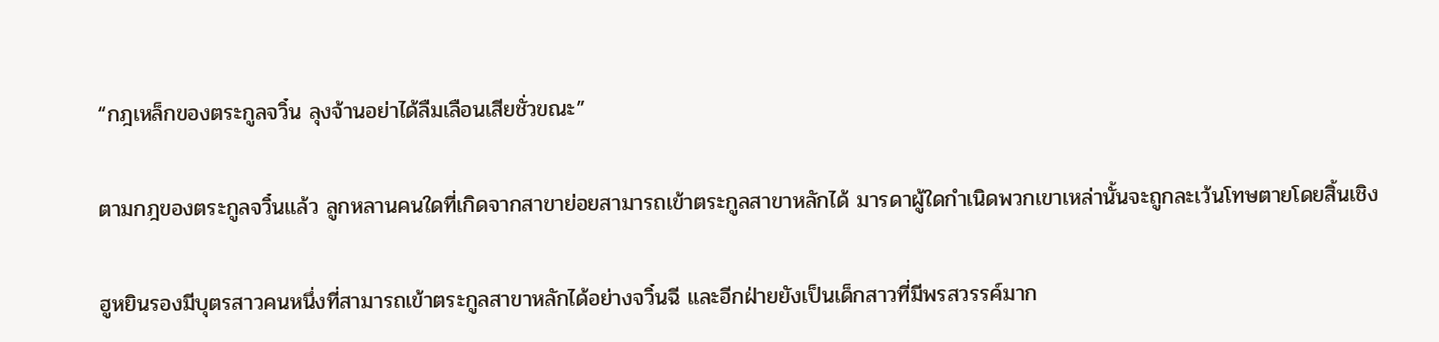“กฎเหล็กของตระกูลจวิ๋น ลุงจ้านอย่าได้ลืมเลือนเสียชั่วขณะ”

ตามกฎของตระกูลจวิ๋นแล้ว ลูกหลานคนใดที่เกิดจากสาขาย่อยสามารถเข้าตระกูลสาขาหลักได้ มารดาผู้ใดกำเนิดพวกเขาเหล่านั้นจะถูกละเว้นโทษตายโดยสิ้นเชิง

ฮูหยินรองมีบุตรสาวคนหนึ่งที่สามารถเข้าตระกูลสาขาหลักได้อย่างจวิ๋นฉี และอีกฝ่ายยังเป็นเด็กสาวที่มีพรสวรรค์มาก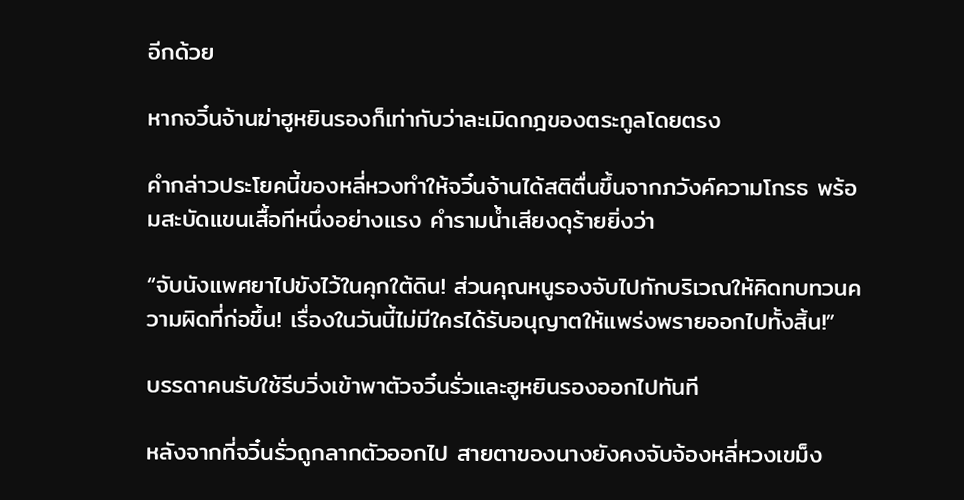อีกด้วย

หากจวิ๋นจ้านฆ่าฮูหยินรองก็เท่ากับว่าละเมิดกฎของตระกูลโดยตรง

คำกล่าวประโยคนี้ของหลี่หวงทำให้จวิ๋นจ้านได้สติตื่นขึ้นจากภวังค์ความโกรธ พร้อมสะบัดแขนเสื้อทีหนึ่งอย่างแรง คำรามน้ำเสียงดุร้ายยิ่งว่า

“จับนังแพศยาไปขังไว้ในคุกใต้ดิน! ส่วนคุณหนูรองจับไปกักบริเวณให้คิดทบทวนความผิดที่ก่อขึ้น! เรื่องในวันนี้ไม่มีใครได้รับอนุญาตให้แพร่งพรายออกไปทั้งสิ้น!”

บรรดาคนรับใช้รีบวิ่งเข้าพาตัวจวิ๋นรั่วและฮูหยินรองออกไปทันที

หลังจากที่จวิ๋นรั่วถูกลากตัวออกไป สายตาของนางยังคงจับจ้องหลี่หวงเขม็ง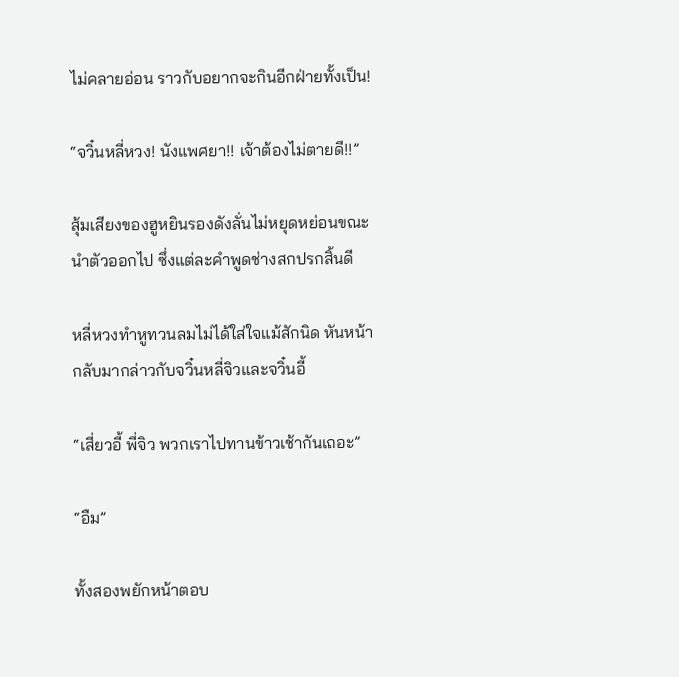ไม่คลายอ่อน ราวกับอยากจะกินอีกฝ่ายทั้งเป็น!

“จวิ๋นหลี่หวง! นังแพศยา!! เจ้าต้องไม่ตายดี!!”

สุ้มเสียงของฮูหยินรองดังลั่นไม่หยุดหย่อนขณะนำตัวออกไป ซึ่งแต่ละคำพูดช่างสกปรกสิ้นดี

หลี่หวงทำหูทวนลมไม่ได้ใส่ใจแม้สักนิด หันหน้ากลับมากล่าวกับจวิ๋นหลี่จิวและจวิ๋นอี้

“เสี่ยวอี้ พี่จิว พวกเราไปทานข้าวเช้ากันเถอะ”

“อืม”

ทั้งสองพยักหน้าตอบ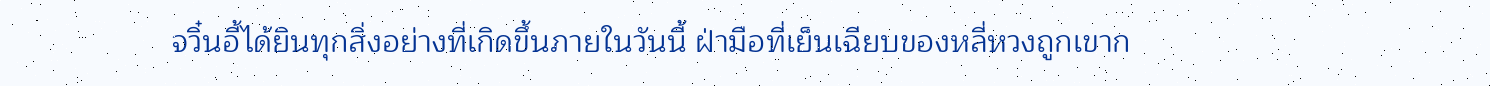จวิ๋นอี้ได้ยินทุกสิ่งอย่างที่เกิดขึ้นภายในวันนี้ ฝ่ามือที่เย็นเฉียบของหลี่หวงถูกเขาก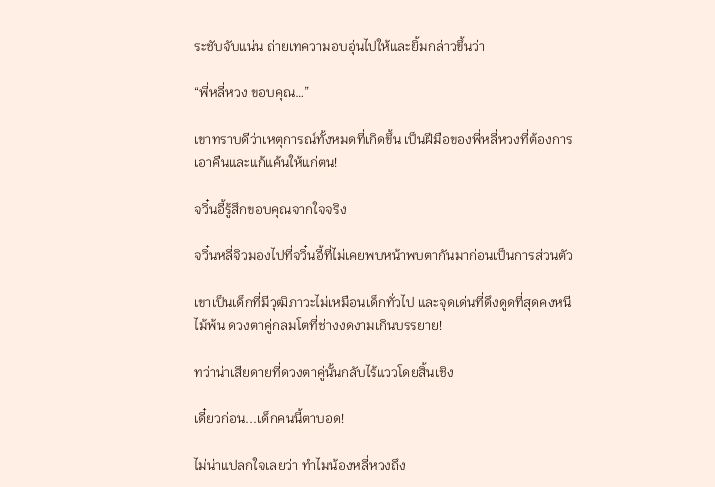ระชับจับแน่น ถ่ายเทความอบอุ่นไปให้และยิ้มกล่าวขึ้นว่า

“พี่หลี่หวง ขอบคุณ…”

เขาทราบดีว่าเหตุการณ์ทั้งหมดที่เกิดขึ้น เป็นฝีมือของพี่หลี่หวงที่ต้องการเอาคืนและแก้แค้นให้แก่ตน!

จวิ๋นอี้รู้สึกขอบคุณจากใจจริง

จวิ๋นหลี่จิวมองไปที่จวิ๋นอี้ที่ไม่เคยพบหน้าพบตากันมาก่อนเป็นการส่วนตัว

เขาเป็นเด็กที่มีวุฒิภาวะไม่เหมือนเด็กทั่วไป และจุดเด่นที่ดึงดูดที่สุดคงหนีไม้พ้น ดวงตาคู่กลมโตที่ช่างงดงามเกินบรรยาย!

ทว่าน่าเสียดายที่ดวงตาคู่นั้นกลับไร้แววโดยสิ้นเชิง

เดี๋ยวก่อน...เด็กคนนี้ตาบอด!

ไม่น่าแปลกใจเลยว่า ทำไมน้องหลี่หวงถึง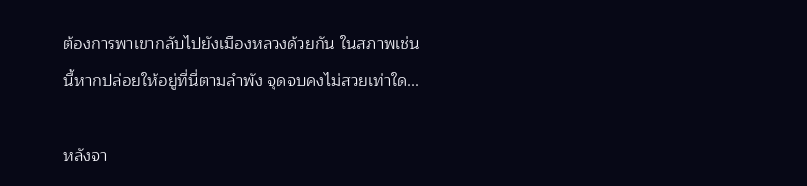ต้องการพาเขากลับไปยังเมืองหลวงด้วยกัน ในสภาพเช่นนี้หากปล่อยให้อยู่ที่นี่ตามลำพัง จุดจบคงไม่สวยเท่าใด...

หลังจา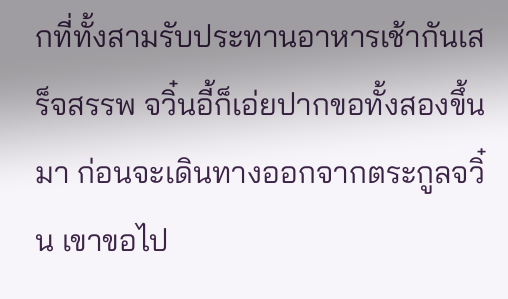กที่ทั้งสามรับประทานอาหารเช้ากันเสร็จสรรพ จวิ๋นอี้ก็เอ่ยปากขอทั้งสองขึ้นมา ก่อนจะเดินทางออกจากตระกูลจวิ๋น เขาขอไป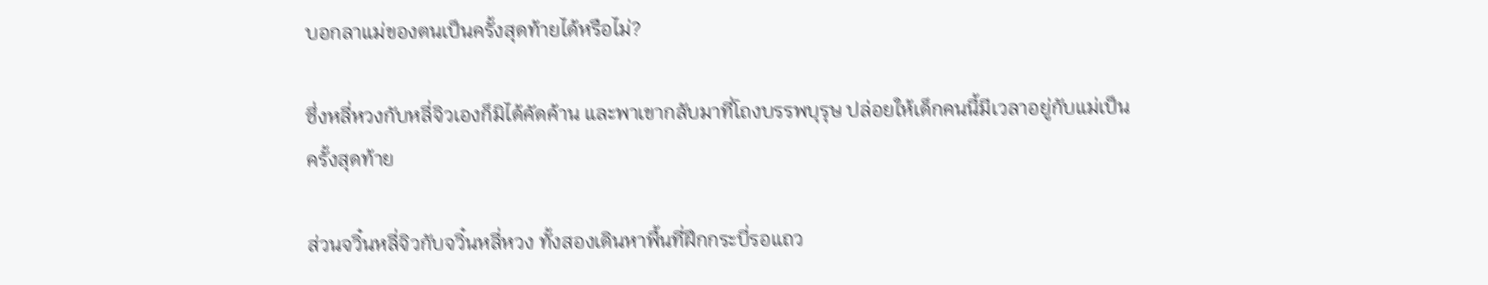บอกลาแม่ของตนเป็นครั้งสุดท้ายได้หรือไม่?

ซึ่งหลี่หวงกับหลี่จิวเองก็มิได้คัดค้าน และพาเขากลับมาที่โถงบรรพบุรุษ ปล่อยให้เด็กคนนี้มีเวลาอยู่กับแม่เป็นครั้งสุดท้าย

ส่วนจวิ๋นหลี่จิวกับจวิ๋นหลี่หวง ทั้งสองเดินหาพื้นที่ฝึกกระบี่รอแถว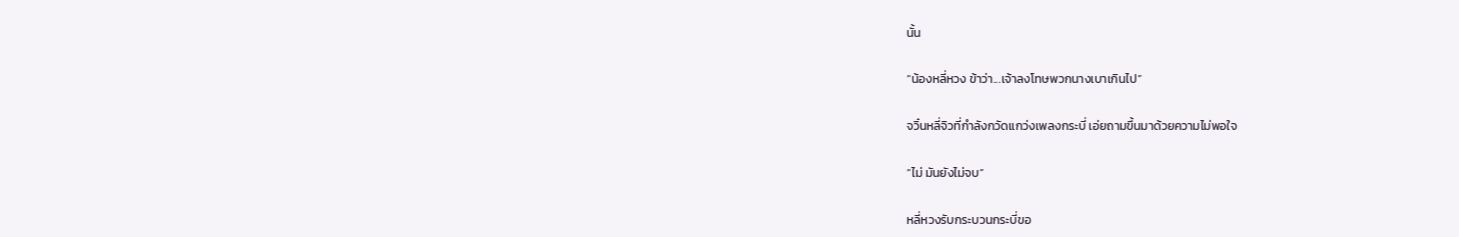นั้น

“น้องหลี่หวง ข้าว่า...เจ้าลงโทษพวกนางเบาเกินไป”

จวิ๋นหลี่จิวที่กำลังกวัดแกว่งเพลงกระบี่ เอ่ยถามขึ้นมาด้วยความไม่พอใจ

“ไม่ มันยังไม่จบ”

หลี่หวงรับกระบวนกระบี่ขอ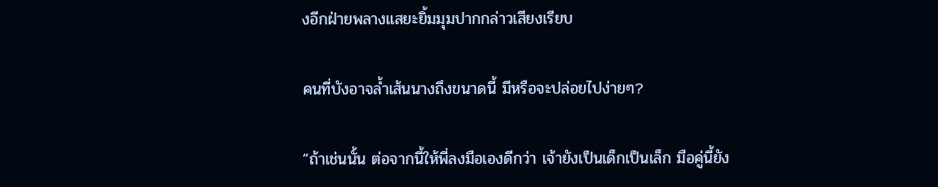งอีกฝ่ายพลางแสยะยิ้มมุมปากกล่าวเสียงเรียบ

คนที่บังอาจล้ำเส้นนางถึงขนาดนี้ มีหรือจะปล่อยไปง่ายๆ?

“ถ้าเช่นนั้น ต่อจากนี้ให้พี่ลงมือเองดีกว่า เจ้ายังเป็นเด็กเป็นเล็ก มือคู่นี้ยัง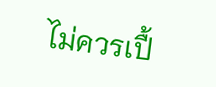ไม่ควรเปื้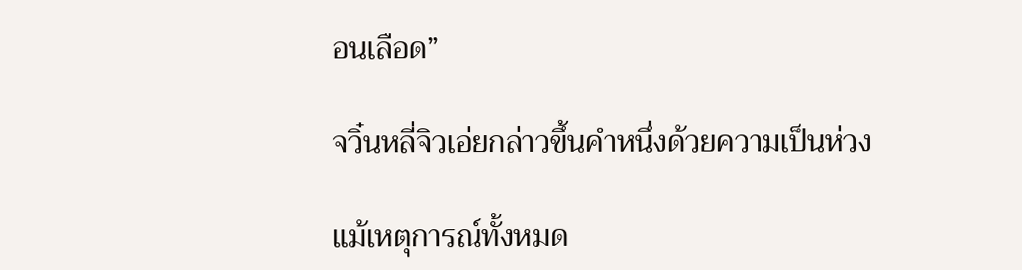อนเลือด”

จวิ๋นหลี่จิวเอ่ยกล่าวขึ้นคำหนึ่งด้วยความเป็นห่วง

แม้เหตุการณ์ทั้งหมด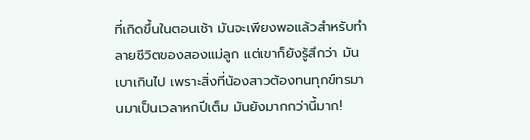ที่เกิดขึ้นในตอนเช้า มันจะเพียงพอแล้วสำหรับทำลายชีวิตของสองแม่ลูก แต่เขาก็ยังรู้สึกว่า มันเบาเกินไป เพราะสิ่งที่น้องสาวต้องทนทุกข์ทรมานมาเป็นเวลาหกปีเต็ม มันยังมากกว่านี้มาก!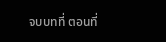จบบทที่ ตอนที่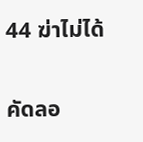44 ฆ่าไม่ได้

คัดลอ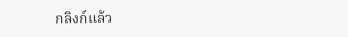กลิงก์แล้ว